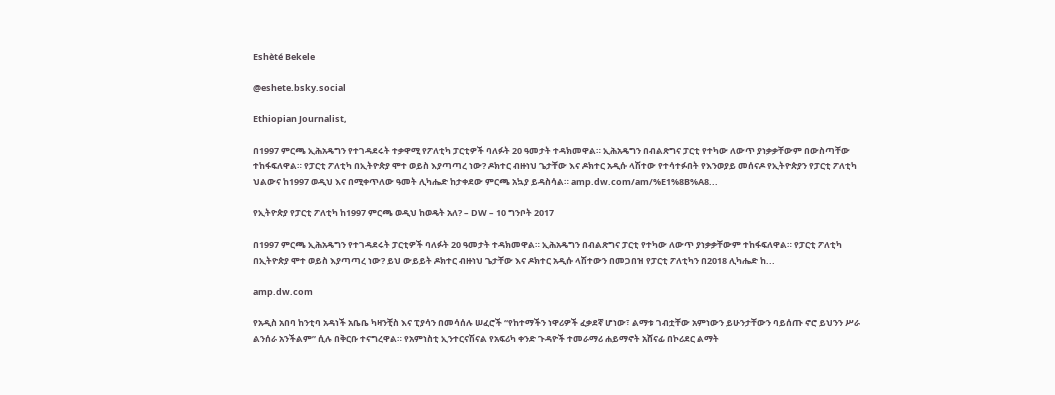Eshèté Bekele

@eshete.bsky.social

Ethiopian Journalist,

በ1997 ምርጫ ኢሕአዴግን የተገዳደሩት ተቃዋሚ የፖለቲካ ፓርቲዎች ባለፉት 20 ዓመታት ተዳክመዋል። ኢሕአዴግን በብልጽግና ፓርቲ የተካው ለውጥ ያነቃቃቸውም በውስጣቸው ተከፋፍለዋል። የፓርቲ ፖለቲካ በኢትዮጵያ ሞተ ወይስ እያጣጣረ ነው? ዶክተር ብዙነህ ጌታቸው እና ዶክተር አዲሱ ላሽተው የተሳተፉበት የእንወያይ መሰናዶ የኢትዮጵያን የፓርቲ ፖለቲካ ህልውና ከ1997 ወዲህ እና በሚቀጥለው ዓመት ሊካሔድ ከታቀደው ምርጫ አኳያ ይዳስሳል። amp.dw.com/am/%E1%8B%A8...

የኢትዮጵያ የፓርቲ ፖለቲካ ከ1997 ምርጫ ወዲህ ከወዴት አለ? – DW – 10 ግንቦት 2017

በ1997 ምርጫ ኢሕአዴግን የተገዳደሩት ፓርቲዎች ባለፉት 20 ዓመታት ተዳክመዋል። ኢሕአዴግን በብልጽግና ፓርቲ የተካው ለውጥ ያነቃቃቸውም ተከፋፍለዋል። የፓርቲ ፖለቲካ በኢትዮጵያ ሞተ ወይስ እያጣጣረ ነው? ይህ ውይይት ዶክተር ብዙነህ ጌታቸው እና ዶክተር አዲሱ ላሽተውን በመጋበዝ የፓርቲ ፖለቲካን በ2018 ሊካሔድ ከ...

amp.dw.com

የአዲስ አበባ ከንቲባ አዳነች አቤቤ ካዛንቺስ እና ፒያሳን በመሳሰሉ ሠፈሮች “የከተማችን ነዋሪዎች ፈቃደኛ ሆነው፣ ልማቱ ገብቷቸው አምነውን ይሁንታቸውን ባይሰጡ ኖሮ ይህንን ሥራ ልንሰራ አንችልም” ሲሉ በቅርቡ ተናግረዋል። የአምነስቲ ኢንተርናሽናል የአፍሪካ ቀንድ ጉዳዮች ተመራማሪ ሐይማኖት አሸናፊ በኮሪደር ልማት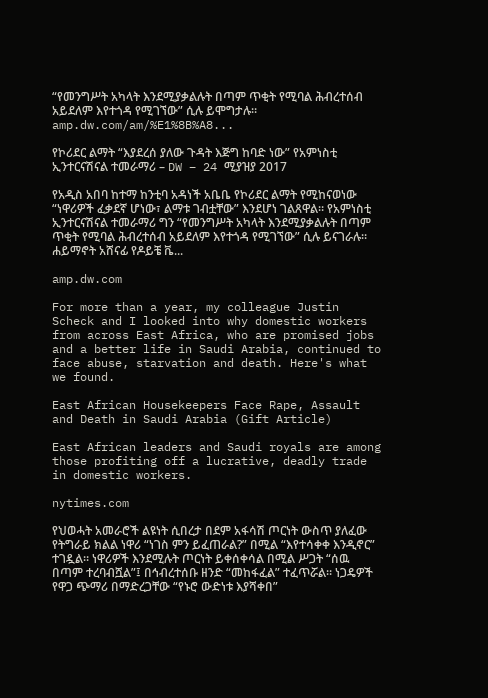“የመንግሥት አካላት እንደሚያቃልሉት በጣም ጥቂት የሚባል ሕብረተሰብ አይደለም እየተጎዳ የሚገኘው” ሲሉ ይሞግታሉ። amp.dw.com/am/%E1%8B%A8...

የኮሪደር ልማት “እያደረሰ ያለው ጉዳት እጅግ ከባድ ነው” የአምነስቲ ኢንተርናሽናል ተመራማሪ – DW – 24 ሚያዝያ 2017

የአዲስ አበባ ከተማ ከንቲባ አዳነች አቤቤ የኮሪደር ልማት የሚከናወነው “ነዋሪዎች ፈቃደኛ ሆነው፣ ልማቱ ገብቷቸው” እንደሆነ ገልጸዋል። የአምነስቲ ኢንተርናሽናል ተመራማሪ ግን “የመንግሥት አካላት እንደሚያቃልሉት በጣም ጥቂት የሚባል ሕብረተሰብ አይደለም እየተጎዳ የሚገኘው” ሲሉ ይናገራሉ። ሐይማኖት አሸናፊ የዶይቼ ቬ...

amp.dw.com

For more than a year, my colleague Justin Scheck and I looked into why domestic workers from across East Africa, who are promised jobs and a better life in Saudi Arabia, continued to face abuse, starvation and death. Here's what we found.

East African Housekeepers Face Rape, Assault and Death in Saudi Arabia (Gift Article)

East African leaders and Saudi royals are among those profiting off a lucrative, deadly trade in domestic workers.

nytimes.com

የህወሓት አመራሮች ልዩነት ሲበረታ በደም አፋሳሽ ጦርነት ውስጥ ያለፈው የትግራይ ክልል ነዋሪ “ነገስ ምን ይፈጠራል?” በሚል “እየተሳቀቀ እንዲኖር” ተገዷል። ነዋሪዎች እንደሚሉት ጦርነት ይቀሰቀሳል በሚል ሥጋት “ሰዉ በጣም ተረባብሿል”፤ በኅብረተሰቡ ዘንድ “መከፋፈል” ተፈጥሯል። ነጋዴዎች የዋጋ ጭማሪ በማድረጋቸው “የኑሮ ውድነቱ እያሻቀበ”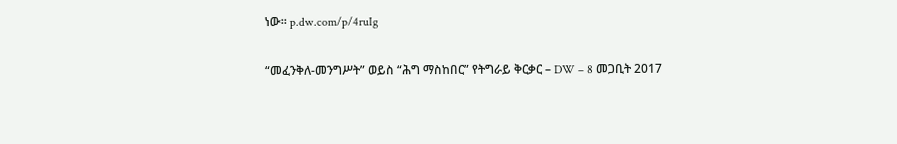ነው። p.dw.com/p/4ruIg

“መፈንቅለ-መንግሥት” ወይስ “ሕግ ማስከበር” የትግራይ ቅርቃር – DW – 8 መጋቢት 2017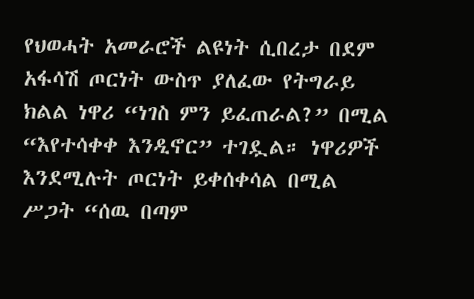የህወሓት አመራሮች ልዩነት ሲበረታ በደም አፋሳሽ ጦርነት ውስጥ ያለፈው የትግራይ ክልል ነዋሪ “ነገስ ምን ይፈጠራል?” በሚል “እየተሳቀቀ እንዲኖር” ተገዷል። ነዋሪዎች እንደሚሉት ጦርነት ይቀሰቀሳል በሚል ሥጋት “ሰዉ በጣም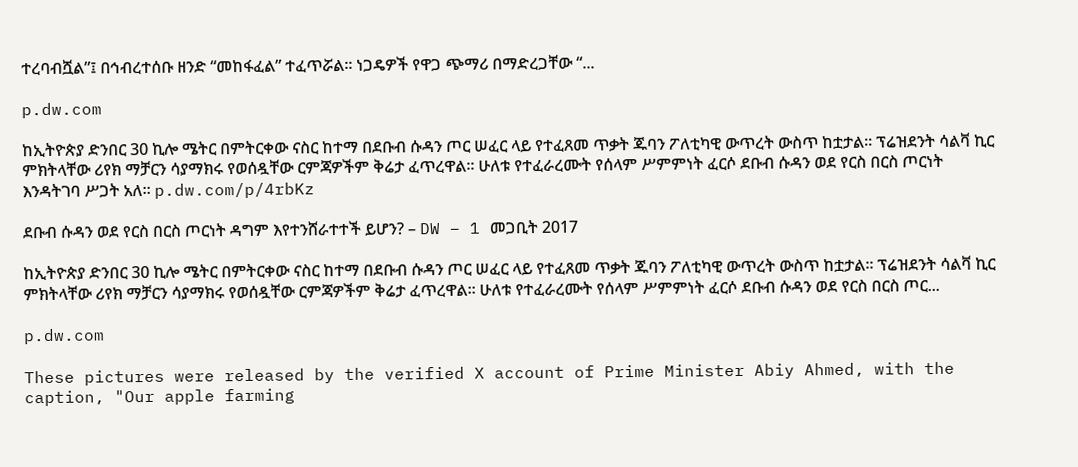ተረባብሿል”፤ በኅብረተሰቡ ዘንድ “መከፋፈል” ተፈጥሯል። ነጋዴዎች የዋጋ ጭማሪ በማድረጋቸው “...

p.dw.com

ከኢትዮጵያ ድንበር 30 ኪሎ ሜትር በምትርቀው ናስር ከተማ በደቡብ ሱዳን ጦር ሠፈር ላይ የተፈጸመ ጥቃት ጁባን ፖለቲካዊ ውጥረት ውስጥ ከቷታል። ፕሬዝደንት ሳልቫ ኪር ምክትላቸው ሪየክ ማቻርን ሳያማክሩ የወሰዷቸው ርምጃዎችም ቅሬታ ፈጥረዋል። ሁለቱ የተፈራረሙት የሰላም ሥምምነት ፈርሶ ደቡብ ሱዳን ወደ የርስ በርስ ጦርነት እንዳትገባ ሥጋት አለ። p.dw.com/p/4rbKz

ደቡብ ሱዳን ወደ የርስ በርስ ጦርነት ዳግም እየተንሸራተተች ይሆን? – DW – 1 መጋቢት 2017

ከኢትዮጵያ ድንበር 30 ኪሎ ሜትር በምትርቀው ናስር ከተማ በደቡብ ሱዳን ጦር ሠፈር ላይ የተፈጸመ ጥቃት ጁባን ፖለቲካዊ ውጥረት ውስጥ ከቷታል። ፕሬዝደንት ሳልቫ ኪር ምክትላቸው ሪየክ ማቻርን ሳያማክሩ የወሰዷቸው ርምጃዎችም ቅሬታ ፈጥረዋል። ሁለቱ የተፈራረሙት የሰላም ሥምምነት ፈርሶ ደቡብ ሱዳን ወደ የርስ በርስ ጦር...

p.dw.com

These pictures were released by the verified X account of Prime Minister Abiy Ahmed, with the caption, "Our apple farming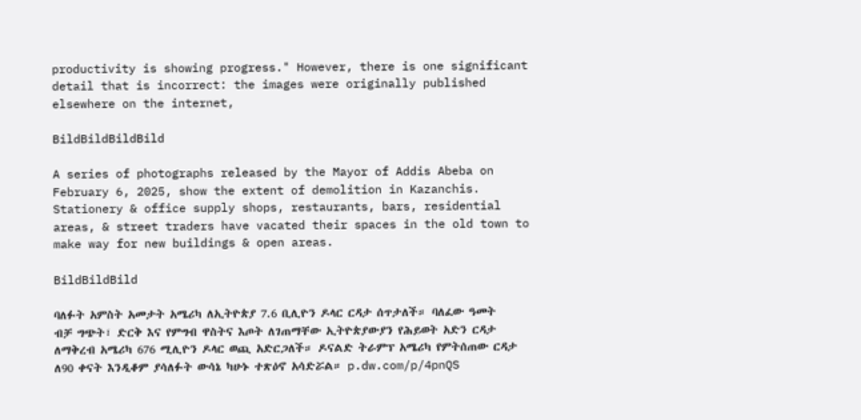productivity is showing progress." However, there is one significant detail that is incorrect: the images were originally published elsewhere on the internet,

BildBildBildBild

A series of photographs released by the Mayor of Addis Abeba on February 6, 2025, show the extent of demolition in Kazanchis. Stationery & office supply shops, restaurants, bars, residential areas, & street traders have vacated their spaces in the old town to make way for new buildings & open areas.

BildBildBild

ባለፉት አምስት አመታት አሜሪካ ለኢትዮጵያ 7.6 ቢሊዮን ዶላር ርዳታ ሰጥታለች። ባለፈው ዓመት ብቻ ግጭት፣ ድርቅ እና የምግብ ዋስትና እጦት ለገጠማቸው ኢትዮጵያውያን የሕይወት አድን ርዳታ ለማቅረብ አሜሪካ 676 ሚሊዮን ዶላር ወጪ አድርጋለች። ዶናልድ ትራምፕ አሜሪካ የምትሰጠው ርዳታ ለ90 ቀናት እንዲቆም ያሳለፉት ውሳኔ ካሁኑ ተጽዕኖ አሳድሯል። p.dw.com/p/4pnQS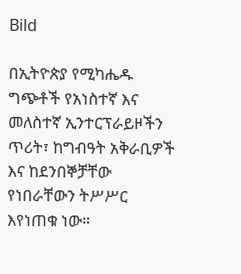Bild

በኢትዮጵያ የሚካሔዱ ግጭቶች የአነስተኛ እና መለስተኛ ኢንተርፕራይዞችን ጥሪት፣ ከግብዓት አቅራቢዎች እና ከደንበኞቻቸው የነበራቸውን ትሥሥር እየነጠቁ ነው።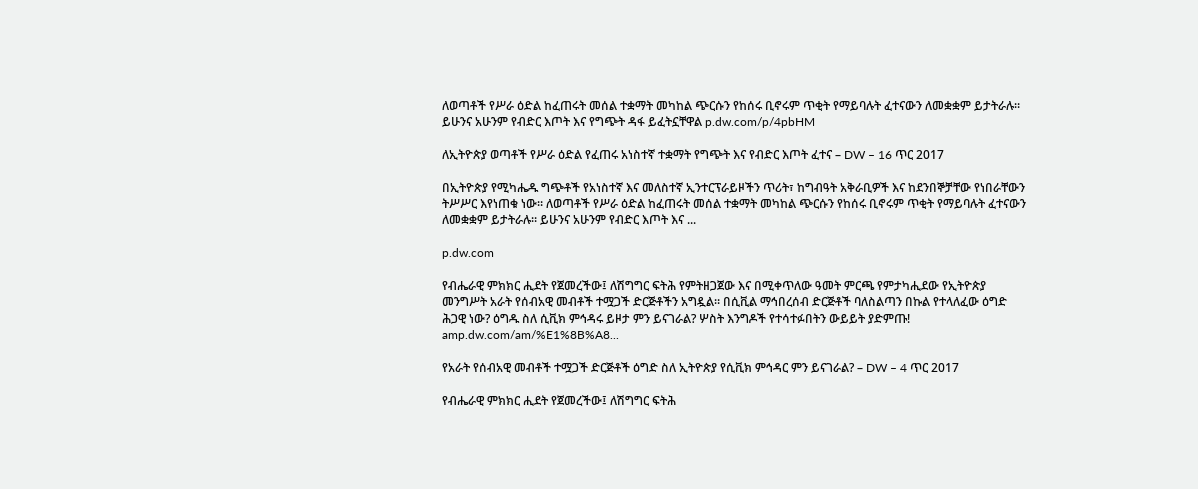ለወጣቶች የሥራ ዕድል ከፈጠሩት መሰል ተቋማት መካከል ጭርሱን የከሰሩ ቢኖሩም ጥቂት የማይባሉት ፈተናውን ለመቋቋም ይታትራሉ። ይሁንና አሁንም የብድር እጦት እና የግጭት ዳፋ ይፈትኗቸዋል p.dw.com/p/4pbHM

ለኢትዮጵያ ወጣቶች የሥራ ዕድል የፈጠሩ አነስተኛ ተቋማት የግጭት እና የብድር እጦት ፈተና – DW – 16 ጥር 2017

በኢትዮጵያ የሚካሔዱ ግጭቶች የአነስተኛ እና መለስተኛ ኢንተርፕራይዞችን ጥሪት፣ ከግብዓት አቅራቢዎች እና ከደንበኞቻቸው የነበራቸውን ትሥሥር እየነጠቁ ነው። ለወጣቶች የሥራ ዕድል ከፈጠሩት መሰል ተቋማት መካከል ጭርሱን የከሰሩ ቢኖሩም ጥቂት የማይባሉት ፈተናውን ለመቋቋም ይታትራሉ። ይሁንና አሁንም የብድር እጦት እና ...

p.dw.com

የብሔራዊ ምክክር ሒደት የጀመረችው፤ ለሽግግር ፍትሕ የምትዘጋጀው እና በሚቀጥለው ዓመት ምርጫ የምታካሒደው የኢትዮጵያ መንግሥት አራት የሰብአዊ መብቶች ተሟጋች ድርጅቶችን አግዷል። በሲቪል ማኅበረሰብ ድርጅቶች ባለስልጣን በኩል የተላለፈው ዕግድ ሕጋዊ ነው? ዕግዱ ስለ ሲቪክ ምኅዳሩ ይዞታ ምን ይናገራል? ሦስት እንግዶች የተሳተፉበትን ውይይት ያድምጡ! amp.dw.com/am/%E1%8B%A8...

የአራት የሰብአዊ መብቶች ተሟጋች ድርጅቶች ዕግድ ስለ ኢትዮጵያ የሲቪክ ምኅዳር ምን ይናገራል? – DW – 4 ጥር 2017

የብሔራዊ ምክክር ሒደት የጀመረችው፤ ለሽግግር ፍትሕ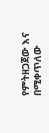የምትዘጋጀው እና በሚቀጥለው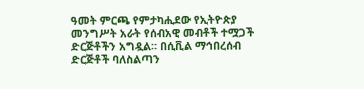ዓመት ምርጫ የምታካሒደው የኢትዮጵያ መንግሥት አራት የሰብአዊ መብቶች ተሟጋች ድርጅቶችን አግዷል። በሲቪል ማኅበረሰብ ድርጅቶች ባለስልጣን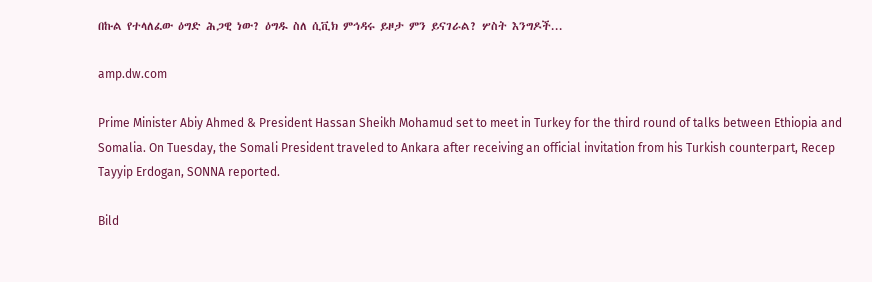በኩል የተላለፈው ዕግድ ሕጋዊ ነው? ዕግዱ ስለ ሲቪክ ምኅዳሩ ይዞታ ምን ይናገራል? ሦስት እንግዶች...

amp.dw.com

Prime Minister Abiy Ahmed & President Hassan Sheikh Mohamud set to meet in Turkey for the third round of talks between Ethiopia and Somalia. On Tuesday, the Somali President traveled to Ankara after receiving an official invitation from his Turkish counterpart, Recep Tayyip Erdogan, SONNA reported.

Bild